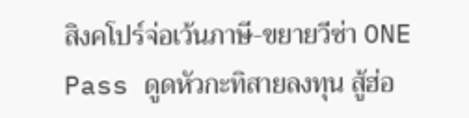สิงคโปร์จ่อเว้นภาษี-ขยายวีซ่า ONE Pass ดูดหัวกะทิสายลงทุน สู้ฮ่อ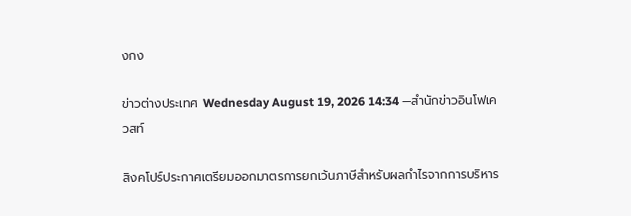งกง

ข่าวต่างประเทศ Wednesday August 19, 2026 14:34 —สำนักข่าวอินโฟเควสท์

สิงคโปร์ประกาศเตรียมออกมาตรการยกเว้นภาษีสำหรับผลกำไรจากการบริหาร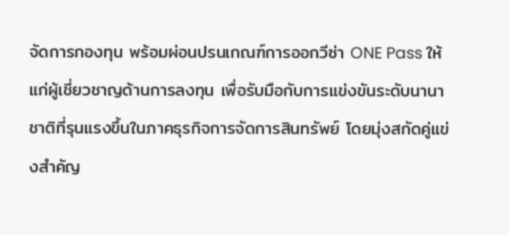จัดการกองทุน พร้อมผ่อนปรนเกณฑ์การออกวีซ่า ONE Pass ให้แก่ผู้เชี่ยวชาญด้านการลงทุน เพื่อรับมือกับการแข่งขันระดับนานาชาติที่รุนแรงขึ้นในภาคธุรกิจการจัดการสินทรัพย์ โดยมุ่งสกัดคู่แข่งสำคัญ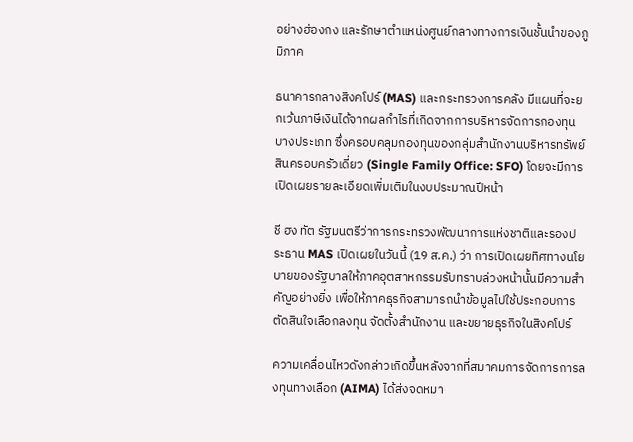อย่างฮ่องกง และรักษาตำแหน่งศูนย์กลางทางการเงินชั้นนำของภูมิภาค

ธนาคารกลางสิงคโปร์ (MAS) และกระทรวงการคลัง มีแผนที่จะยกเว้นภาษีเงินได้จากผลกำไรที่เกิดจากการบริหารจัดการกองทุนบางประเภท ซึ่งครอบคลุมกองทุนของกลุ่มสำนักงานบริหารทรัพย์สินครอบครัวเดี่ยว (Single Family Office: SFO) โดยจะมีการเปิดเผยรายละเอียดเพิ่มเติมในงบประมาณปีหน้า

ชี ฮง ทัต รัฐมนตรีว่าการกระทรวงพัฒนาการแห่งชาติและรองประธาน MAS เปิดเผยในวันนี้ (19 ส.ค.) ว่า การเปิดเผยทิศทางนโยบายของรัฐบาลให้ภาคอุตสาหกรรมรับทราบล่วงหน้านั้นมีความสำคัญอย่างยิ่ง เพื่อให้ภาคธุรกิจสามารถนำข้อมูลไปใช้ประกอบการตัดสินใจเลือกลงทุน จัดตั้งสำนักงาน และขยายธุรกิจในสิงคโปร์

ความเคลื่อนไหวดังกล่าวเกิดขึ้นหลังจากที่สมาคมการจัดการการลงทุนทางเลือก (AIMA) ได้ส่งจดหมา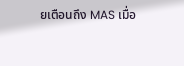ยเตือนถึง MAS เมื่อ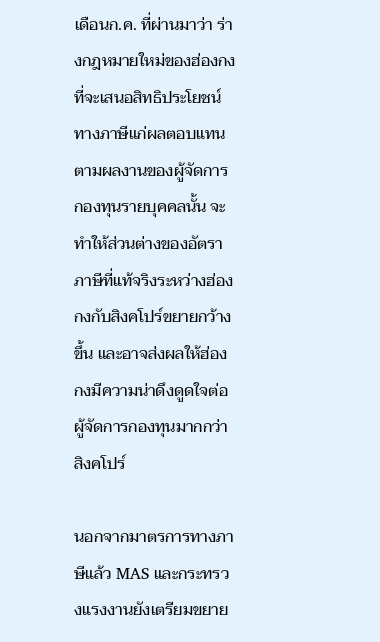เดือนก.ค. ที่ผ่านมาว่า ร่างกฎหมายใหม่ของฮ่องกงที่จะเสนอสิทธิประโยชน์ทางภาษีแก่ผลตอบแทนตามผลงานของผู้จัดการกองทุนรายบุคคลนั้น จะทำให้ส่วนต่างของอัตราภาษีที่แท้จริงระหว่างฮ่องกงกับสิงคโปร์ขยายกว้างขึ้น และอาจส่งผลให้ฮ่องกงมีความน่าดึงดูดใจต่อผู้จัดการกองทุนมากกว่าสิงคโปร์

นอกจากมาตรการทางภาษีแล้ว MAS และกระทรวงแรงงานยังเตรียมขยาย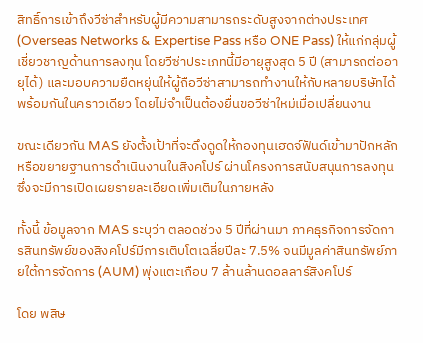สิทธิ์การเข้าถึงวีซ่าสำหรับผู้มีความสามารถระดับสูงจากต่างประเทศ (Overseas Networks & Expertise Pass หรือ ONE Pass) ให้แก่กลุ่มผู้เชี่ยวชาญด้านการลงทุน โดยวีซ่าประเภทนี้มีอายุสูงสุด 5 ปี (สามารถต่ออายุได้) และมอบความยืดหยุ่นให้ผู้ถือวีซ่าสามารถทำงานให้กับหลายบริษัทได้พร้อมกันในคราวเดียว โดยไม่จำเป็นต้องยื่นขอวีซ่าใหม่เมื่อเปลี่ยนงาน

ขณะเดียวกัน MAS ยังตั้งเป้าที่จะดึงดูดให้กองทุนเฮดจ์ฟันด์เข้ามาปักหลักหรือขยายฐานการดำเนินงานในสิงคโปร์ ผ่านโครงการสนับสนุนการลงทุน ซึ่งจะมีการเปิดเผยรายละเอียดเพิ่มเติมในภายหลัง

ทั้งนี้ ข้อมูลจาก MAS ระบุว่า ตลอดช่วง 5 ปีที่ผ่านมา ภาคธุรกิจการจัดการสินทรัพย์ของสิงคโปร์มีการเติบโตเฉลี่ยปีละ 7.5% จนมีมูลค่าสินทรัพย์ภายใต้การจัดการ (AUM) พุ่งแตะเกือบ 7 ล้านล้านดอลลาร์สิงคโปร์

โดย พสิษ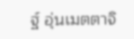ฐ์ อุ่นเมตตาจิ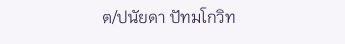ต/ปนัยดา ปัทมโกวิท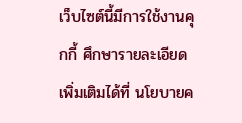เว็บไซต์นี้มีการใช้งานคุกกี้ ศึกษารายละเอียดเพิ่มเติมได้ที่ นโยบายค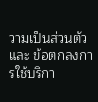วามเป็นส่วนตัว และ ข้อตกลงการใช้บริกา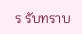ร รับทราบ